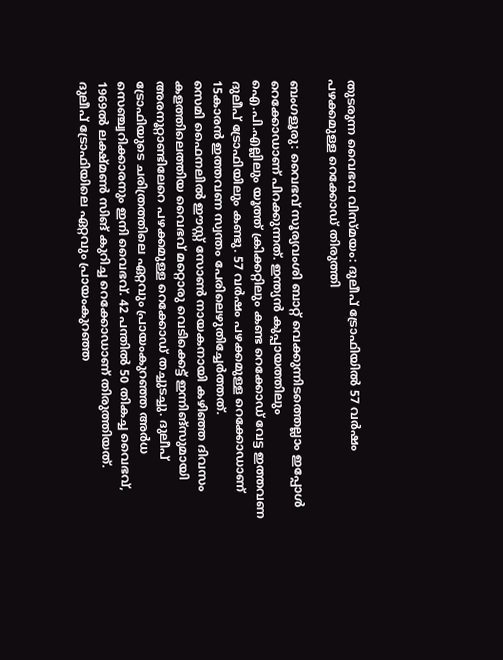തുടരുന്ന വൈഭവ വിസ്മയം: ദുലീപ് ട്രോഫിയിൽ 57 വർഷം പഴക്കമുള്ള റെക്കോഡ് തിരുത്തി

ബംഗളൂരു: വൈഭവ് സൂര്യവംശി ബാറ്റ് വെക്കുന്നിടത്തെല്ലാം ഇപ്പോൾ റെക്കോഡാണ് പിറക്കുന്നത്. ഇന്ത്യൻ കുപ്പായത്തിലും ഐ.പി.എല്ലിലും യൂത്ത് ക്രിക്കറ്റിലും കണ്ട റെക്കോഡ് വേട്ട ഇത്തവണ ദുലീപ് ട്രോഫിയിലും കണ്ടു. 57 വർഷം പഴക്കമുള്ള റെക്കോഡാണ് 15കാരൻ ഇത്തവണ സ്വന്തം പേരിലെഴുതിച്ചേർത്തത്.
സെമി ഫൈനലിൽ ഈസ്റ്റ് സോൺ നായകനായി കഴിഞ്ഞ ദിവസം കളത്തിലെത്തിയ വൈഭവ് മറ്റൊരു വെടിക്കെട്ട് ഇന്നിങ്സുമായി അരനൂറ്റാണ്ടിലേറെ പഴക്കമുള്ള റെക്കോഡ് തച്ചുടച്ചു. ദുലീപ് ട്രോഫിയുടെ ചരിത്രത്തിലെ ഏറ്റവും പ്രായംകുറഞ്ഞ അർധ സെഞ്ച്വറിക്കാരനും ഇനി വൈഭവ്. 42 പന്തിൽ 50 തികച്ച വൈഭവ്, 1969ൽ ലക്ഷ്മൺ സിങ് കുറിച്ച റെക്കോഡാണ് തിരുത്തിയത്.
ദുലീപ് ട്രോഫിയിലെ ഏറ്റവും പ്രായംകുറഞ്ഞ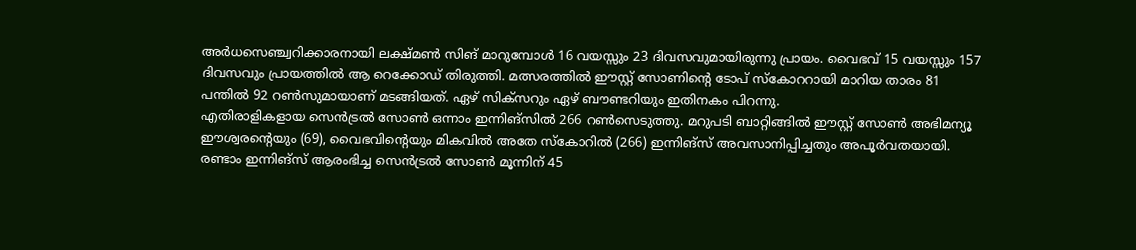അർധസെഞ്ച്വറിക്കാരനായി ലക്ഷ്മൺ സിങ് മാറുമ്പോൾ 16 വയസ്സും 23 ദിവസവുമായിരുന്നു പ്രായം. വൈഭവ് 15 വയസ്സും 157 ദിവസവും പ്രായത്തിൽ ആ റെക്കോഡ് തിരുത്തി. മത്സരത്തിൽ ഈസ്റ്റ് സോണിന്റെ ടോപ് സ്കോററായി മാറിയ താരം 81 പന്തിൽ 92 റൺസുമായാണ് മടങ്ങിയത്. ഏഴ് സിക്സറും ഏഴ് ബൗണ്ടറിയും ഇതിനകം പിറന്നു.
എതിരാളികളായ സെൻട്രൽ സോൺ ഒന്നാം ഇന്നിങ്സിൽ 266 റൺസെടുത്തു. മറുപടി ബാറ്റിങ്ങിൽ ഈസ്റ്റ് സോൺ അഭിമന്യൂ ഈശ്വരന്റെയും (69), വൈഭവിന്റെയും മികവിൽ അതേ സ്കോറിൽ (266) ഇന്നിങ്സ് അവസാനിപ്പിച്ചതും അപൂർവതയായി. രണ്ടാം ഇന്നിങ്സ് ആരംഭിച്ച സെൻട്രൽ സോൺ മൂന്നിന് 45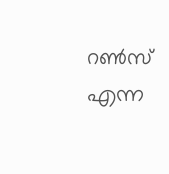റൺസ് എന്ന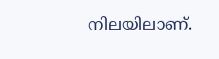നിലയിലാണ്.